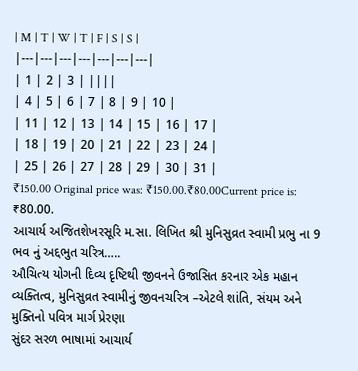| M | T | W | T | F | S | S |
|---|---|---|---|---|---|---|
| 1 | 2 | 3 | ||||
| 4 | 5 | 6 | 7 | 8 | 9 | 10 |
| 11 | 12 | 13 | 14 | 15 | 16 | 17 |
| 18 | 19 | 20 | 21 | 22 | 23 | 24 |
| 25 | 26 | 27 | 28 | 29 | 30 | 31 |
₹150.00 Original price was: ₹150.00.₹80.00Current price is: ₹80.00.
આચાર્ય અજિતશેખરસૂરિ મ.સા. લિખિત શ્રી મુનિસુવ્રત સ્વામી પ્રભુ ના 9 ભવ નું અદ્દભુત ચરિત્ર…..
ઔચિત્ય યોગની દિવ્ય દૃષ્ટિથી જીવનને ઉજાસિત કરનાર એક મહાન વ્યક્તિત્વ, મુનિસુવ્રત સ્વામીનું જીવનચરિત્ર –એટલે શાંતિ, સંયમ અને મુક્તિનો પવિત્ર માર્ગ પ્રેરણા
સુંદર સરળ ભાષામાં આચાર્ય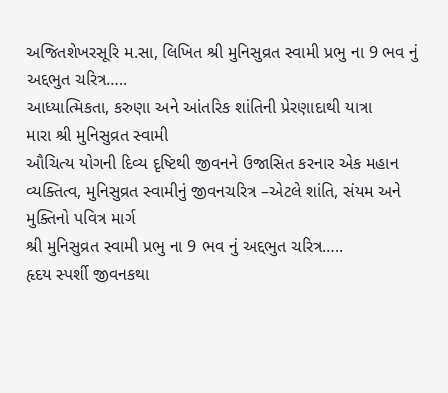અજિતશેખરસૂરિ મ.સા, લિખિત શ્રી મુનિસુવ્રત સ્વામી પ્રભુ ના 9 ભવ નું અદ્દભુત ચરિત્ર…..
આધ્યાત્મિકતા, કરુણા અને આંતરિક શાંતિની પ્રેરણાદાથી યાત્રા
મારા શ્રી મુનિસુવ્રત સ્વામી
ઔચિત્ય યોગની દિવ્ય દૃષ્ટિથી જીવનને ઉજાસિત કરનાર એક મહાન વ્યક્તિત્વ, મુનિસુવ્રત સ્વામીનું જીવનચરિત્ર –એટલે શાંતિ, સંયમ અને મુક્તિનો પવિત્ર માર્ગ
શ્રી મુનિસુવ્રત સ્વામી પ્રભુ ના 9 ભવ નું અદ્દભુત ચરિત્ર…..
હૃદય સ્પર્શી જીવનકથા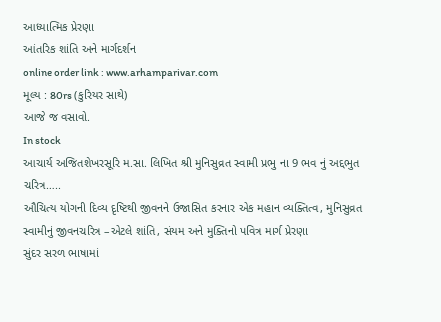આધ્યાત્મિક પ્રેરણા
આંતરિક શાંતિ અને માર્ગદર્શન
online order link : www.arhamparivar.com
મૂલ્ય : 80rs (કુરિયર સાથે)
આજે જ વસાવો.
In stock
આચાર્ય અજિતશેખરસૂરિ મ.સા. લિખિત શ્રી મુનિસુવ્રત સ્વામી પ્રભુ ના 9 ભવ નું અદ્દભુત ચરિત્ર…..
ઔચિત્ય યોગની દિવ્ય દૃષ્ટિથી જીવનને ઉજાસિત કરનાર એક મહાન વ્યક્તિત્વ, મુનિસુવ્રત સ્વામીનું જીવનચરિત્ર –એટલે શાંતિ, સંયમ અને મુક્તિનો પવિત્ર માર્ગ પ્રેરણા
સુંદર સરળ ભાષામાં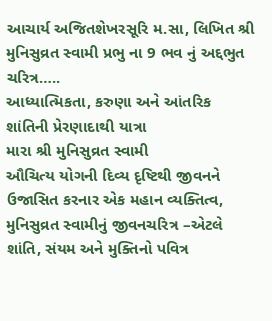આચાર્ય અજિતશેખરસૂરિ મ.સા, લિખિત શ્રી મુનિસુવ્રત સ્વામી પ્રભુ ના 9 ભવ નું અદ્દભુત ચરિત્ર…..
આધ્યાત્મિકતા, કરુણા અને આંતરિક શાંતિની પ્રેરણાદાથી યાત્રા
મારા શ્રી મુનિસુવ્રત સ્વામી
ઔચિત્ય યોગની દિવ્ય દૃષ્ટિથી જીવનને ઉજાસિત કરનાર એક મહાન વ્યક્તિત્વ, મુનિસુવ્રત સ્વામીનું જીવનચરિત્ર –એટલે શાંતિ, સંયમ અને મુક્તિનો પવિત્ર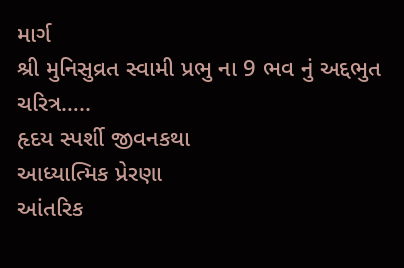માર્ગ
શ્રી મુનિસુવ્રત સ્વામી પ્રભુ ના 9 ભવ નું અદ્દભુત ચરિત્ર…..
હૃદય સ્પર્શી જીવનકથા
આધ્યાત્મિક પ્રેરણા
આંતરિક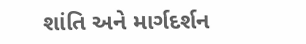શાંતિ અને માર્ગદર્શન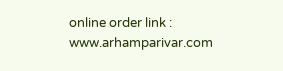online order link : www.arhamparivar.com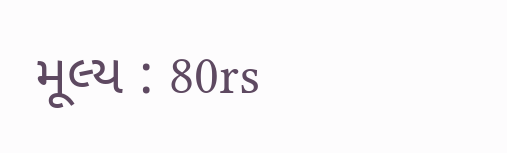મૂલ્ય : 80rs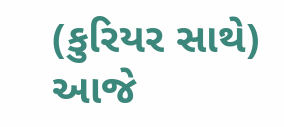(કુરિયર સાથે)
આજે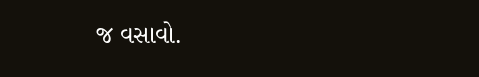જ વસાવો.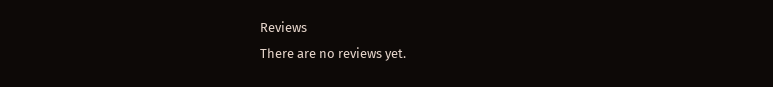Reviews
There are no reviews yet.